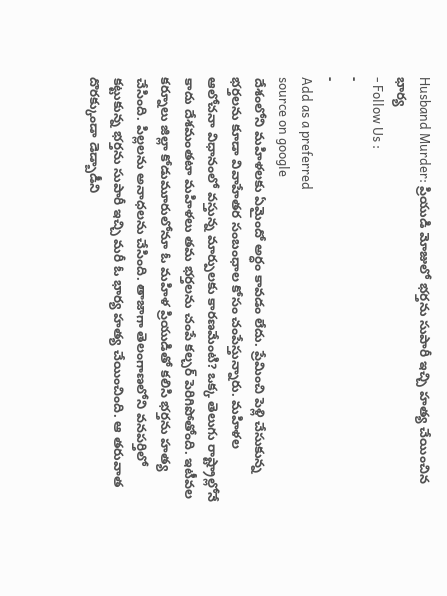Husband Murder: ప్రియుడి మోజులో భర్తను సుపారీ ఇచ్చి హత్య చేయించిన భార్య
- Follow Us :
-
-
Add as a preferred
source on google
దేశంలోని మహిళలకు ఏమైందో అర్ధం కావడం లేదు. ప్రేమించి పెళ్లి చేసుకున్న భర్తలను కూడా వివాహేతర సంబంధాల కోసం చంపేస్తున్నారు. మహిళల ఆలోచనా విధానంలో వస్తున్న మార్పులకు కారణమేంటి? ఒక్క తెలుగు రాష్ట్రాల్లోనే కాదు దేశమంతటా మహిళలు తమ భర్తలను చంపే కల్చర్ పెరిగిపోతోంది. ఇటీవల కర్నూలు జిల్లా కోడుమూరులోనూ ఓ మహిళ ప్రియుడితో కలిసి భర్తను హత్య చేసింది. పిల్లలను అనాధలను చేసింది. తాజాగా తెలంగాణలోని వనపర్తిలో కట్టుకున్న భర్తను సుపారీ ఇచ్చి మరీ ఓ భార్య హత్య చేయించింది. ఆ తరువాత దొరక్కుండా డెడ్బాడీని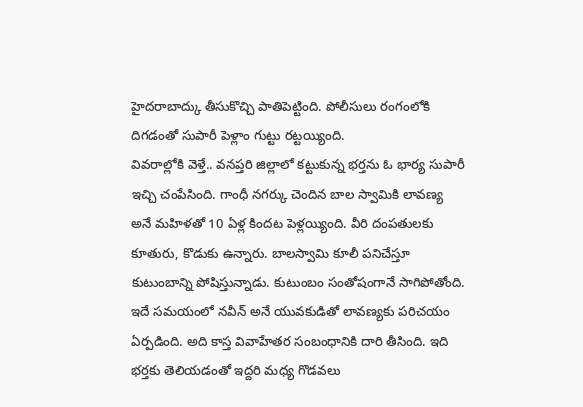హైదరాబాద్కు తీసుకొచ్చి పాతిపెట్టింది. పోలీసులు రంగంలోకి దిగడంతో సుపారీ పెళ్లాం గుట్టు రట్టయ్యింది.
వివరాల్లోకి వెళ్తే.. వనప్తరి జిల్లాలో కట్టుకున్న భర్తను ఓ భార్య సుపారీ ఇచ్చి చంపేసింది. గాంధీ నగర్కు చెందిన బాల స్వామికి లావణ్య అనే మహిళతో 10 ఏళ్ల కిందట పెళ్లయ్యింది. వీరి దంపతులకు కూతురు, కొడుకు ఉన్నారు. బాలస్వామి కూలీ పనిచేస్తూ కుటుంబాన్ని పోషిస్తున్నాడు. కుటుంబం సంతోషంగానే సాగిపోతోంది. ఇదే సమయంలో నవీన్ అనే యువకుడితో లావణ్యకు పరిచయం ఏర్పడింది. అది కాస్త వివాహేతర సంబంధానికి దారి తీసింది. ఇది భర్తకు తెలియడంతో ఇద్దరి మధ్య గొడవలు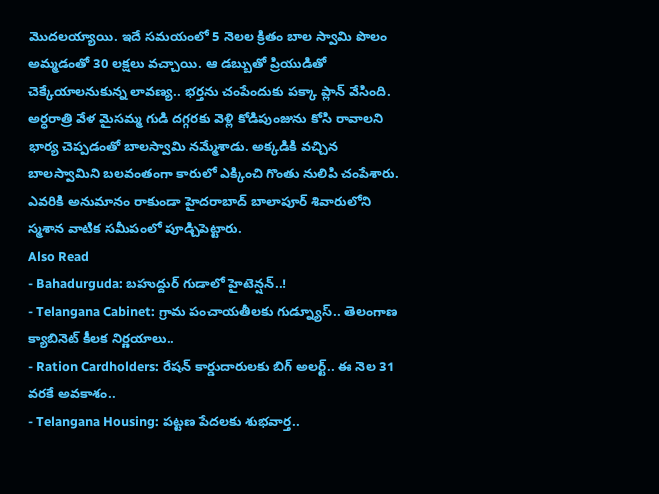మొదలయ్యాయి. ఇదే సమయంలో 5 నెలల క్రితం బాల స్వామి పొలం అమ్మడంతో 30 లక్షలు వచ్చాయి. ఆ డబ్బుతో ప్రియుడితో చెక్కేయాలనుకున్న లావణ్య.. భర్తను చంపేందుకు పక్కా ప్లాన్ వేసింది. అర్ధరాత్రి వేళ మైసమ్మ గుడి దగ్గరకు వెళ్లి కోడిపుంజును కోసి రావాలని భార్య చెప్పడంతో బాలస్వామి నమ్మేశాడు. అక్కడికి వచ్చిన బాలస్వామిని బలవంతంగా కారులో ఎక్కించి గొంతు నులిపి చంపేశారు. ఎవరికి అనుమానం రాకుండా హైదరాబాద్ బాలాపూర్ శివారులోని స్మశాన వాటిక సమీపంలో పూడ్చిపెట్టారు.
Also Read
- Bahadurguda: బహుద్దుర్ గుడాలో హైటెన్షన్..!
- Telangana Cabinet: గ్రామ పంచాయతీలకు గుడ్న్యూస్.. తెలంగాణ క్యాబినెట్ కీలక నిర్ణయాలు..
- Ration Cardholders: రేషన్ కార్డుదారులకు బిగ్ అలర్ట్.. ఈ నెల 31 వరకే అవకాశం..
- Telangana Housing: పట్టణ పేదలకు శుభవార్త..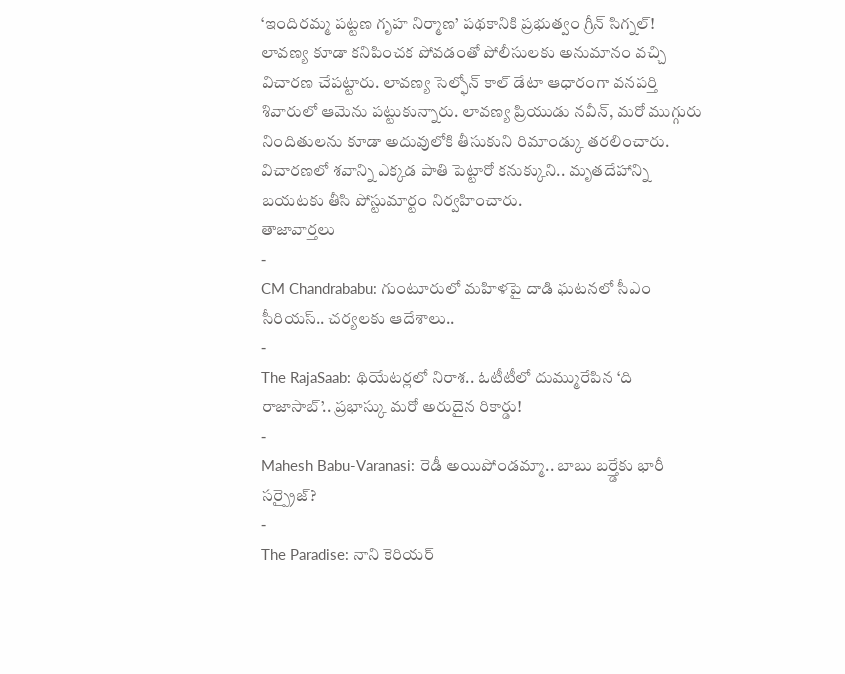‘ఇందిరమ్మ పట్టణ గృహ నిర్మాణ’ పథకానికి ప్రభుత్వం గ్రీన్ సిగ్నల్!
లావణ్య కూడా కనిపించక పోవడంతో పోలీసులకు అనుమానం వచ్చి విచారణ చేపట్టారు. లావణ్య సెల్ఫోన్ కాల్ డేటా ఆధారంగా వనపర్తి శివారులో ఆమెను పట్టుకున్నారు. లావణ్య ప్రియుడు నవీన్, మరో ముగ్గురు నిందితులను కూడా అదువులోకి తీసుకుని రిమాండ్కు తరలించారు. విచారణలో శవాన్ని ఎక్కడ పాతి పెట్టారో కనుక్కుని.. మృతదేహాన్ని బయటకు తీసి పోస్టుమార్టం నిర్వహించారు.
తాజావార్తలు
-
CM Chandrababu: గుంటూరులో మహిళపై దాడి ఘటనలో సీఎం సీరియస్.. చర్యలకు ఆదేశాలు..
-
The RajaSaab: థియేటర్లలో నిరాశ.. ఓటీటీలో దుమ్మురేపిన ‘ది రాజాసాబ్’.. ప్రభాస్కు మరో అరుదైన రికార్డు!
-
Mahesh Babu-Varanasi: రెడీ అయిపోండమ్మా.. బాబు బర్త్డేకు భారీ సర్ప్రైజ్?
-
The Paradise: నాని కెరియర్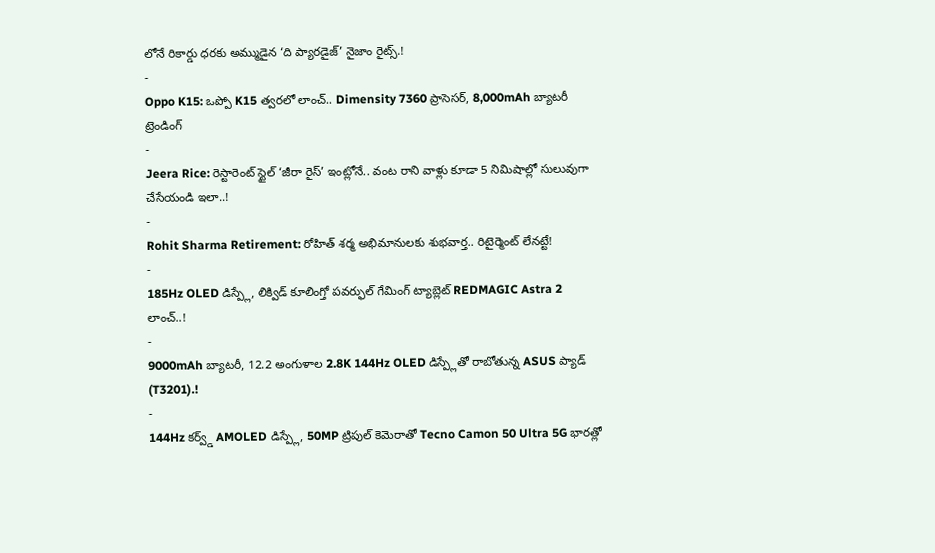లోనే రికార్డు ధరకు అమ్ముడైన ‘ది ప్యారడైజ్’ నైజాం రైట్స్.!
-
Oppo K15: ఒప్పో K15 త్వరలో లాంచ్.. Dimensity 7360 ప్రాసెసర్, 8,000mAh బ్యాటరీ
ట్రెండింగ్
-
Jeera Rice: రెస్టారెంట్ స్టైల్ ‘జీరా రైస్’ ఇంట్లోనే.. వంట రాని వాళ్లు కూడా 5 నిమిషాల్లో సులువుగా చేసేయండి ఇలా..!
-
Rohit Sharma Retirement: రోహిత్ శర్మ అభిమానులకు శుభవార్త.. రిటైర్మెంట్ లేనట్టే!
-
185Hz OLED డిస్ప్లే, లిక్విడ్ కూలింగ్తో పవర్ఫుల్ గేమింగ్ ట్యాబ్లెట్ REDMAGIC Astra 2 లాంచ్..!
-
9000mAh బ్యాటరీ, 12.2 అంగుళాల 2.8K 144Hz OLED డిస్ప్లేతో రాబోతున్న ASUS ప్యాడ్ (T3201).!
-
144Hz కర్వ్డ్ AMOLED డిస్ప్లే, 50MP ట్రిపుల్ కెమెరాతో Tecno Camon 50 Ultra 5G భారత్లో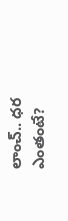లాంచ్.. ధర ఎంతంటే?